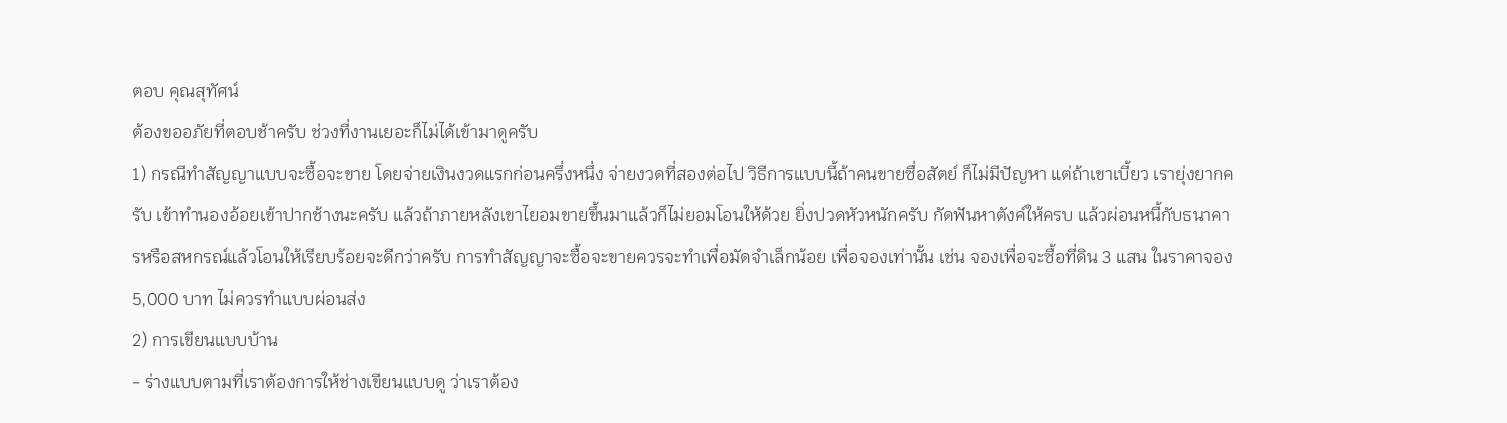ตอบ คุณสุทัศน์
ต้องขออภัยที่ตอบช้าครับ ช่วงที่งานเยอะก็ไม่ได้เข้ามาดูครับ
1) กรณีทำสัญญาแบบจะซื้อจะขาย โดยจ่ายเงินงวดแรกก่อนครึ่งหนึ่ง จ่ายงวดที่สองต่อไป วิธีการแบบนี้ถ้าคนขายซื่อสัตย์ ก็ไม่มีปัญหา แต่ถ้าเขาเบี้ยว เรายุ่งยากครับ เข้าทำนองอ้อยเข้าปากช้างนะครับ แล้วถ้าภายหลังเขาไยอมขายขึ้นมาแล้วก็ไม่ยอมโอนให้ด้วย ยิ่งปวดหัวหนักครับ กัดฟันหาตังค์ให้ครบ แล้วผ่อนหนี้กับธนาคารหรือสหกรณ์แล้วโอนให้เรียบร้อยจะดีกว่าครับ การทำสัญญาจะซื้อจะขายควรจะทำเพื่อมัดจำเล็กน้อย เพื่อจองเท่านั้น เช่น จองเพื่อจะซื้อที่ดิน 3 แสน ในราคาจอง 5,000 บาท ไม่ควรทำแบบผ่อนส่ง
2) การเขียนแบบบ้าน
- ร่างแบบตามที่เราต้องการให้ช่างเขียนแบบดู ว่าเราต้อง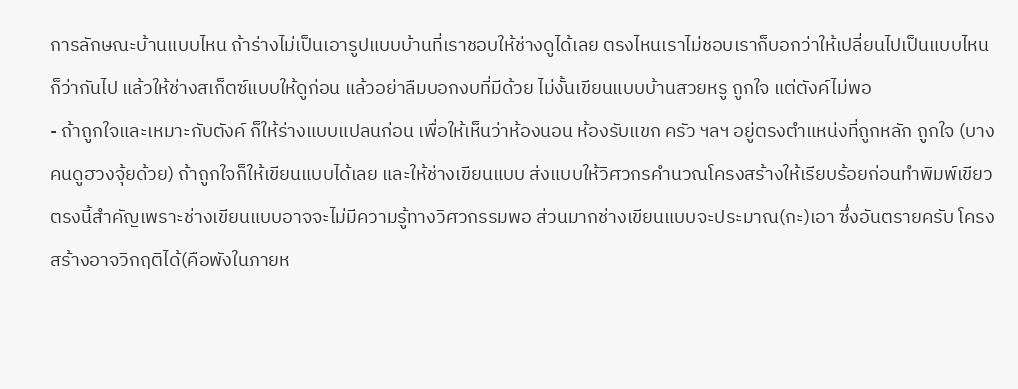การลักษณะบ้านแบบไหน ถ้าร่างไม่เป็นเอารูปแบบบ้านที่เราชอบให้ช่างดูได้เลย ตรงไหนเราไม่ชอบเราก็บอกว่าให้เปลี่ยนไปเป็นแบบไหนก็ว่ากันไป แล้วให้ช่างสเก็ตซ์แบบให้ดูก่อน แล้วอย่าลืมบอกงบที่มีด้วย ไม่งั้นเขียนแบบบ้านสวยหรู ถูกใจ แต่ตังค์ไม่พอ
- ถ้าถูกใจและเหมาะกับตังค์ ก็ให้ร่างแบบแปลนก่อน เพื่อให้เห็นว่าห้องนอน ห้องรับแขก ครัว ฯลฯ อยู่ตรงตำแหน่งที่ถูกหลัก ถูกใจ (บางคนดูฮวงจุ้ยด้วย) ถ้าถูกใจก็ให้เขียนแบบได้เลย และให้ช่างเขียนแบบ ส่งแบบให้วิศวกรคำนวณโครงสร้างให้เรียบร้อยก่อนทำพิมพ์เขียว ตรงนี้สำคัญเพราะช่างเขียนแบบอาจจะไม่มีความรู้ทางวิศวกรรมพอ ส่วนมากช่างเขียนแบบจะประมาณ(กะ)เอา ซึ่งอันตรายครับ โครงสร้างอาจวิกฤติได้(คือพังในภายห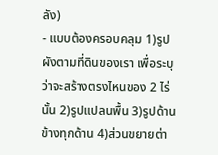ลัง)
- แบบต้องครอบคลุม 1)รูปผังตามที่ดินของเรา เพื่อระบุว่าจะสร้างตรงไหนของ 2 ไร่นั้น 2)รูปแปลนพื้น 3)รูปด้านข้างทุกด้าน 4)ส่วนขยายต่า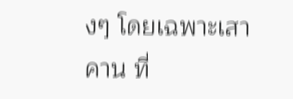งๆ โดยเฉพาะเสา คาน ที่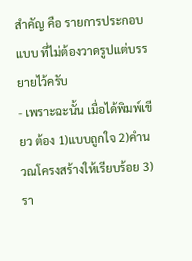สำคัญ คือ รายการประกอบแบบ ที่ไม่ต้องวาดรูปแต่บรรยายไว้ครับ
- เพราะฉะนั้น เมื่อได้พิมพ์เขียว ต้อง 1)แบบถูกใจ 2)คำนวณโครงสร้างให้เรียบร้อย 3)รา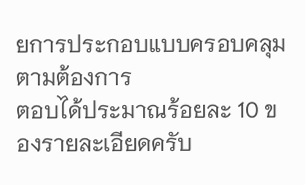ยการประกอบแบบครอบคลุมตามต้องการ
ตอบได้ประมาณร้อยละ 10 ของรายละเอียดครับ